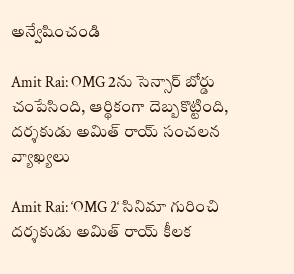అన్వేషించండి

Amit Rai: OMG 2ను సెన్సార్ బోర్డు చంపేసింది, ఆర్థికంగా దెబ్బకొట్టింది, దర్శకుడు అమిత్ రాయ్ సంచలన వ్యాఖ్యలు

Amit Rai: ‘OMG 2‘ సినిమా గురించి దర్శకుడు అమిత్ రాయ్ కీలక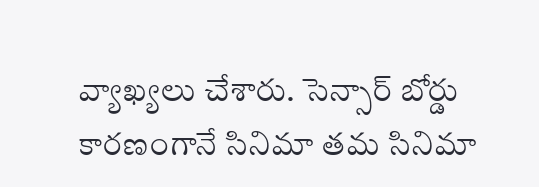వ్యాఖ్యలు చేశారు. సెన్సార్ బోర్డు కారణంగానే సినిమా తమ సినిమా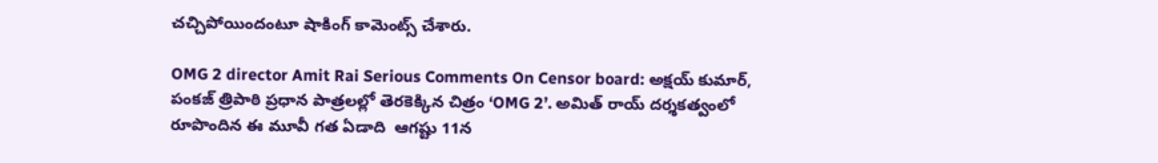చచ్చిపోయిందంటూ షాకింగ్ కామెంట్స్ చేశారు.

OMG 2 director Amit Rai Serious Comments On Censor board: అక్షయ్ కుమార్, పంకజ్ త్రిపాఠి ప్రధాన పాత్రలల్లో తెరకెక్కిన చిత్రం ‘OMG 2’. అమిత్ రాయ్ దర్శకత్వంలో రూపొందిన ఈ మూవీ గత ఏడాది  ఆగష్టు 11న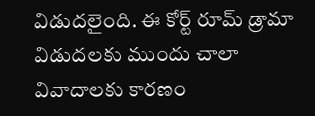విడుదలైంది. ఈ కోర్ట్ రూమ్ డ్రామా విడుదలకు ముందు చాలా వివాదాలకు కారణం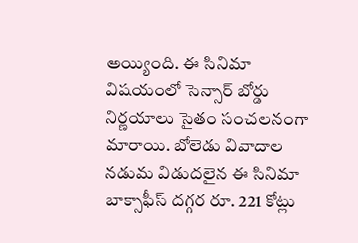అయ్యింది. ఈ సినిమా విషయంలో సెన్సార్ బోర్డు నిర్ణయాలు సైతం సంచలనంగా మారాయి. బోలెడు వివాదాల నడుమ విడుదలైన ఈ సినిమా బాక్సాఫీస్ దగ్గర రూ. 221 కోట్లు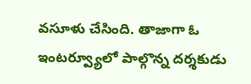వసూళు చేసింది. తాజాగా ఓ ఇంటర్వ్యూలో పాల్గొన్న దర్శకుడు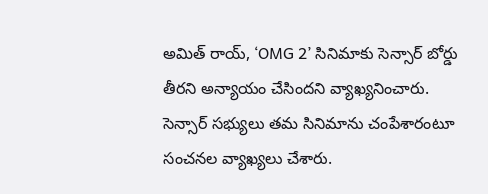అమిత్ రాయ్, ‘OMG 2’ సినిమాకు సెన్సార్ బోర్డు తీరని అన్యాయం చేసిందని వ్యాఖ్యనించారు. సెన్సార్ సభ్యులు తమ సినిమాను చంపేశారంటూ సంచనల వ్యాఖ్యలు చేశారు.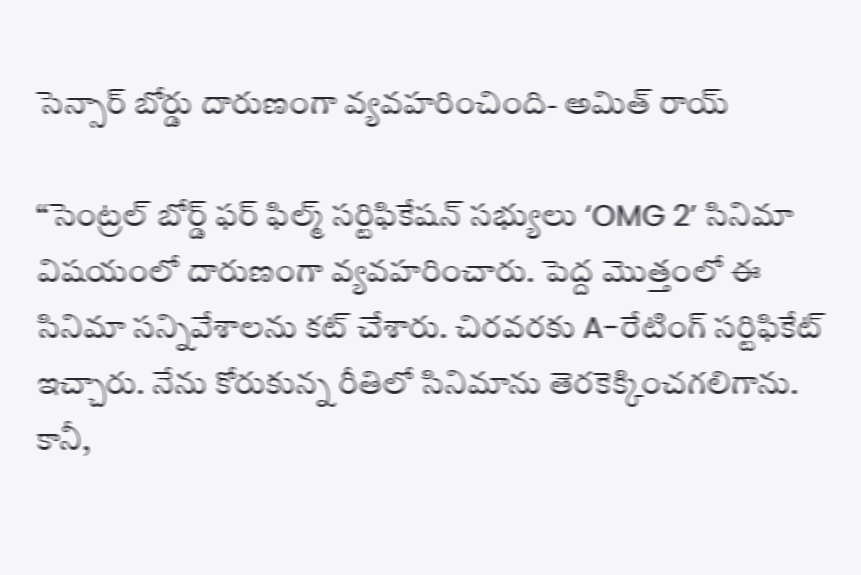సెన్సార్ బోర్డు దారుణంగా వ్యవహరించింది- అమిత్ రాయ్

“సెంట్రల్ బోర్డ్ ఫర్ ఫిల్మ్ సర్టిఫికేషన్ సభ్యులు ‘OMG 2’ సినిమా విషయంలో దారుణంగా వ్యవహరించారు. పెద్ద మొత్తంలో ఈ సినిమా సన్నివేశాలను కట్ చేశారు. చిరవరకు A-రేటింగ్ సర్టిఫికేట్ ఇచ్చారు. నేను కోరుకున్న రీతిలో సినిమాను తెరకెక్కించగలిగాను. కానీ,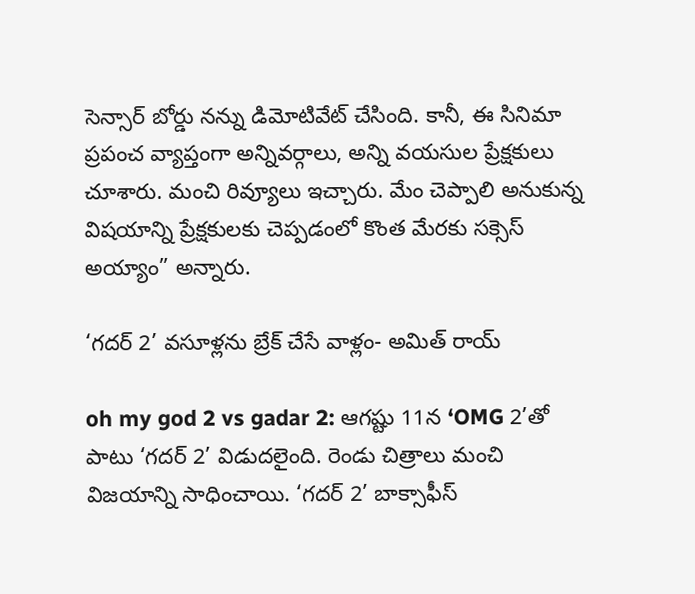సెన్సార్ బోర్డు నన్ను డిమోటివేట్ చేసింది. కానీ, ఈ సినిమా ప్రపంచ వ్యాప్తంగా అన్నివర్గాలు, అన్ని వయసుల ప్రేక్షకులు చూశారు. మంచి రివ్యూలు ఇచ్చారు. మేం చెప్పాలి అనుకున్న విషయాన్ని ప్రేక్షకులకు చెప్పడంలో కొంత మేరకు సక్సెస్ అయ్యాం” అన్నారు.

‘గదర్ 2’ వసూళ్లను బ్రేక్ చేసే వాళ్లం- అమిత్ రాయ్

oh my god 2 vs gadar 2: ఆగష్టు 11న ‘OMG 2’తో పాటు ‘గదర్ 2’ విడుదలైంది. రెండు చిత్రాలు మంచి విజయాన్ని సాధించాయి. ‘గదర్ 2’ బాక్సాఫీస్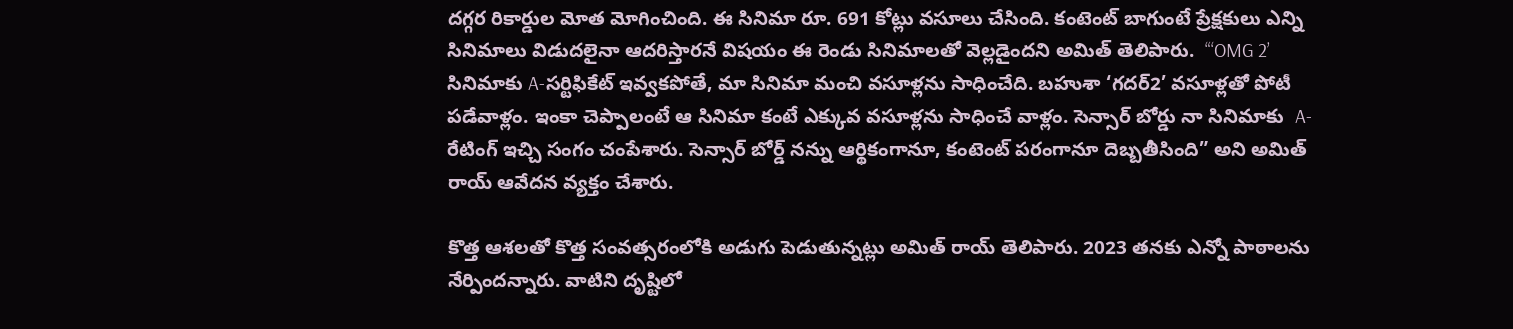దగ్గర రికార్డుల మోత మోగించింది. ఈ సినిమా రూ. 691 కోట్లు వసూలు చేసింది. కంటెంట్ బాగుంటే ప్రేక్షకులు ఎన్ని సినిమాలు విడుదలైనా ఆదరిస్తారనే విషయం ఈ రెండు సినిమాలతో వెల్లడైందని అమిత్ తెలిపారు.  “‘OMG 2’ సినిమాకు A-సర్టిఫికేట్ ఇవ్వకపోతే, మా సినిమా మంచి వసూళ్లను సాధించేది. బహుశా ‘గదర్2’ వసూళ్లతో పోటీ పడేవాళ్లం. ఇంకా చెప్పాలంటే ఆ సినిమా కంటే ఎక్కువ వసూళ్లను సాధించే వాళ్లం. సెన్సార్ బోర్డు నా సినిమాకు  A-రేటింగ్ ఇచ్చి సంగం చంపేశారు. సెన్సార్ బోర్డ్ నన్ను ఆర్థికంగానూ, కంటెంట్ పరంగానూ దెబ్బతీసింది” అని అమిత్ రాయ్ ఆవేదన వ్యక్తం చేశారు.

కొత్త ఆశలతో కొత్త సంవత్సరంలోకి అడుగు పెడుతున్నట్లు అమిత్ రాయ్ తెలిపారు. 2023 తనకు ఎన్నో పాఠాలను నేర్పిందన్నారు. వాటిని దృష్టిలో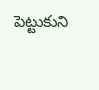పెట్టుకుని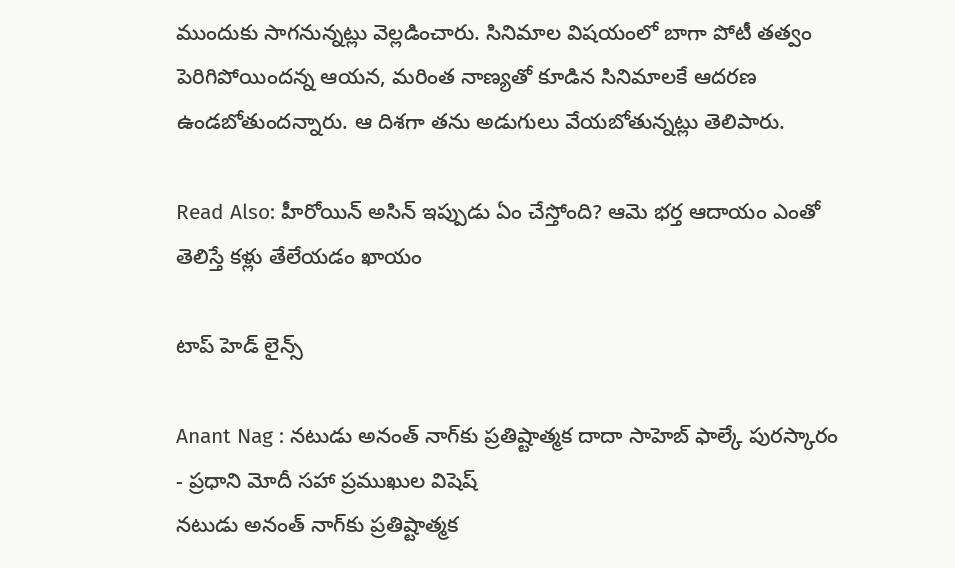ముందుకు సాగనున్నట్లు వెల్లడించారు. సినిమాల విషయంలో బాగా పోటీ తత్వం పెరిగిపోయిందన్న ఆయన, మరింత నాణ్యతో కూడిన సినిమాలకే ఆదరణ ఉండబోతుందన్నారు. ఆ దిశగా తను అడుగులు వేయబోతున్నట్లు తెలిపారు.

Read Also: హీరోయిన్ అసిన్ ఇప్పుడు ఏం చేస్తోంది? ఆమె భర్త ఆదాయం ఎంతో తెలిస్తే కళ్లు తేలేయడం ఖాయం

టాప్ హెడ్ లైన్స్

Anant Nag : నటుడు అనంత్ నాగ్‌కు ప్రతిష్టాత్మక దాదా సాహెబ్ ఫాల్కే పురస్కారం - ప్రధాని మోదీ సహా ప్రముఖుల విషెష్
నటుడు అనంత్ నాగ్‌కు ప్రతిష్టాత్మక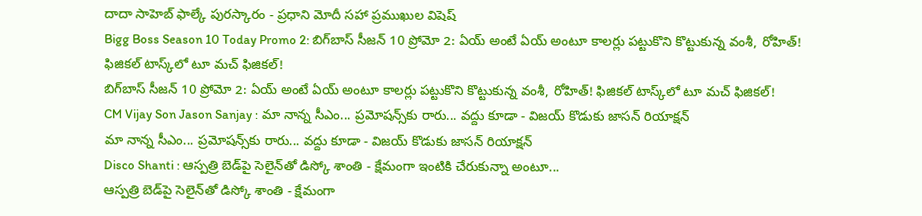దాదా సాహెబ్ ఫాల్కే పురస్కారం - ప్రధాని మోదీ సహా ప్రముఖుల విషెష్
Bigg Boss Season 10 Today Promo 2: బిగ్‌బాస్ సీజన్ 10 ప్రోమో 2: ఏయ్ అంటే ఏయ్ అంటూ కాలర్లు పట్టుకొని కొట్టుకున్న వంశీ, రోహిత్! ఫిజికల్ టాస్క్‌లో టూ మచ్ ఫిజికల్!
బిగ్‌బాస్ సీజన్ 10 ప్రోమో 2: ఏయ్ అంటే ఏయ్ అంటూ కాలర్లు పట్టుకొని కొట్టుకున్న వంశీ, రోహిత్! ఫిజికల్ టాస్క్‌లో టూ మచ్ ఫిజికల్!
CM Vijay Son Jason Sanjay : మా నాన్న సీఎం... ప్రమోషన్స్‌కు రారు... వద్దు కూడా - విజయ్ కొడుకు జాసన్ రియాక్షన్
మా నాన్న సీఎం... ప్రమోషన్స్‌కు రారు... వద్దు కూడా - విజయ్ కొడుకు జాసన్ రియాక్షన్
Disco Shanti : ఆస్పత్రి బెడ్‌పై సెలైన్‌తో డిస్కో శాంతి - క్షేమంగా ఇంటికి చేరుకున్నా అంటూ...
ఆస్పత్రి బెడ్‌పై సెలైన్‌తో డిస్కో శాంతి - క్షేమంగా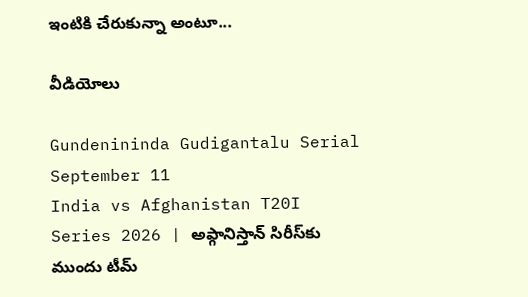ఇంటికి చేరుకున్నా అంటూ...

వీడియోలు

Gundenininda Gudigantalu Serial September 11
India vs Afghanistan T20I Series 2026 | అఫ్గానిస్తాన్‌ సిరీస్‌కు ముందు టీమ్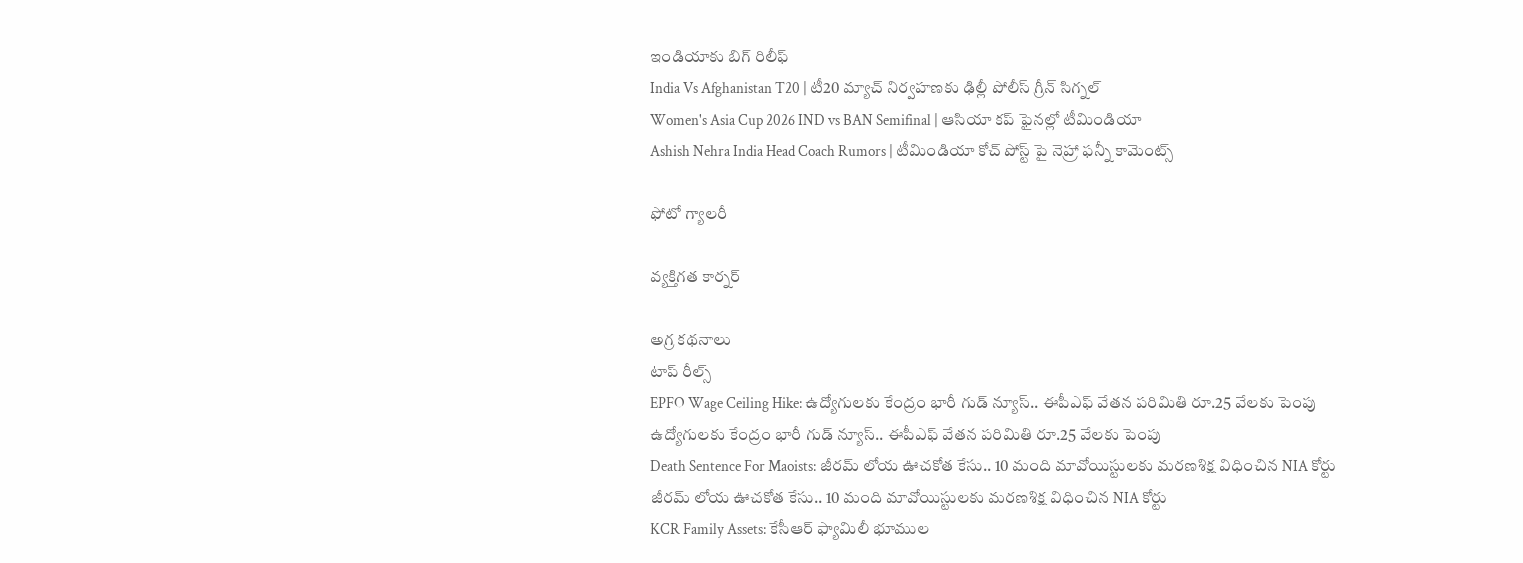ఇండియాకు బిగ్ రిలీఫ్
India Vs Afghanistan T20 | టీ20 మ్యాచ్‌ నిర్వహణకు ఢిల్లీ పోలీస్ గ్రీన్ సిగ్నల్
Women's Asia Cup 2026 IND vs BAN Semifinal | ఆసియా కప్‌ ఫైనల్లో టీమిండియా
Ashish Nehra India Head Coach Rumors | టీమిండియా కోచ్ పోస్ట్ పై నెహ్రా ఫన్నీ కామెంట్స్

ఫోటో గ్యాలరీ

వ్యక్తిగత కార్నర్

అగ్ర కథనాలు
టాప్ రీల్స్
EPFO Wage Ceiling Hike: ఉద్యోగులకు కేంద్రం భారీ గుడ్ న్యూస్.. ఈపీఎఫ్ వేతన పరిమితి రూ.25 వేలకు పెంపు
ఉద్యోగులకు కేంద్రం భారీ గుడ్ న్యూస్.. ఈపీఎఫ్ వేతన పరిమితి రూ.25 వేలకు పెంపు
Death Sentence For Maoists: జీరమ్ లోయ ఊచకోత కేసు.. 10 మంది మావోయిస్టులకు మరణశిక్ష విధించిన NIA కోర్టు
జీరమ్ లోయ ఊచకోత కేసు.. 10 మంది మావోయిస్టులకు మరణశిక్ష విధించిన NIA కోర్టు
KCR Family Assets: కేసీఆర్ ఫ్యామిలీ భూముల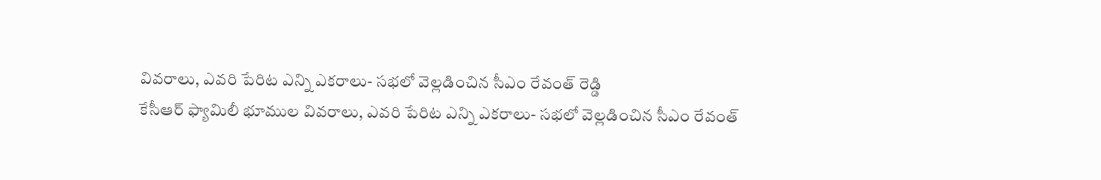వివరాలు, ఎవరి పేరిట ఎన్ని ఎకరాలు- సభలో వెల్లడించిన సీఎం రేవంత్ రెడ్డి
కేసీఆర్ ఫ్యామిలీ భూముల వివరాలు, ఎవరి పేరిట ఎన్ని ఎకరాలు- సభలో వెల్లడించిన సీఎం రేవంత్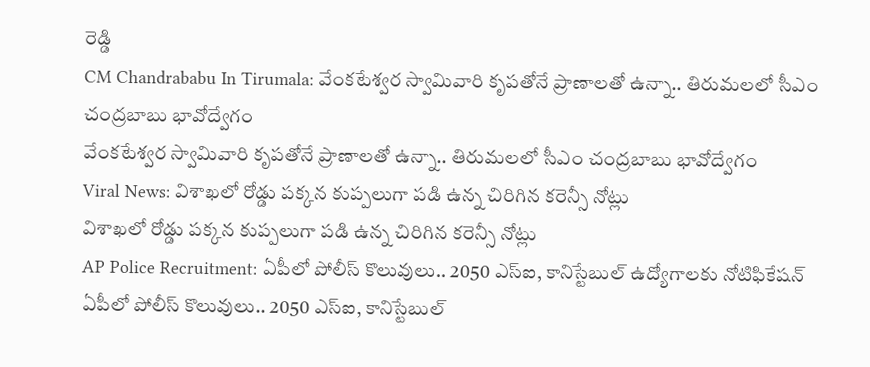రెడ్డి
CM Chandrababu In Tirumala: వేంకటేశ్వర స్వామివారి కృపతోనే ప్రాణాలతో ఉన్నా.. తిరుమలలో సీఎం చంద్రబాబు భావోద్వేగం
వేంకటేశ్వర స్వామివారి కృపతోనే ప్రాణాలతో ఉన్నా.. తిరుమలలో సీఎం చంద్రబాబు భావోద్వేగం
Viral News: విశాఖలో రోడ్డు పక్కన కుప్పలుగా పడి ఉన్న చిరిగిన కరెన్సీ నోట్లు
విశాఖలో రోడ్డు పక్కన కుప్పలుగా పడి ఉన్న చిరిగిన కరెన్సీ నోట్లు
AP Police Recruitment: ఏపీలో పోలీస్ కొలువులు.. 2050 ఎస్ఐ, కానిస్టేబుల్ ఉద్యోగాలకు నోటిఫికేషన్
ఏపీలో పోలీస్ కొలువులు.. 2050 ఎస్ఐ, కానిస్టేబుల్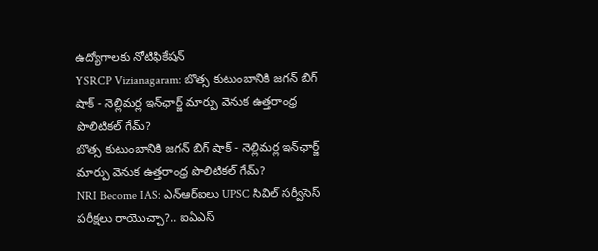ఉద్యోగాలకు నోటిఫికేషన్
YSRCP Vizianagaram: బొత్స కుటుంబానికి జగన్ బిగ్ షాక్ - నెల్లిమర్ల ఇన్‌ఛార్జ్ మార్పు వెనుక ఉత్తరాంధ్ర పొలిటికల్ గేమ్?
బొత్స కుటుంబానికి జగన్ బిగ్ షాక్ - నెల్లిమర్ల ఇన్‌ఛార్జ్ మార్పు వెనుక ఉత్తరాంధ్ర పొలిటికల్ గేమ్?
NRI Become IAS: ఎన్ఆర్ఐలు UPSC సివిల్ సర్వీసెస్ పరీక్షలు రాయొచ్చా?.. ఐఏఎస్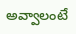అవ్వాలంటే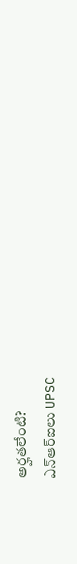అర్హతలేంటి?
ఎన్ఆర్ఐలు UPSC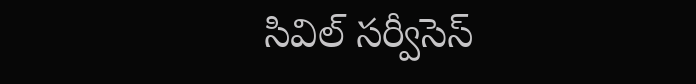సివిల్ సర్వీసెస్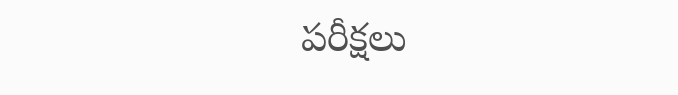పరీక్షలు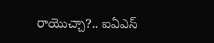రాయొచ్చా?.. ఐఏఎస్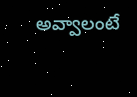అవ్వాలంటే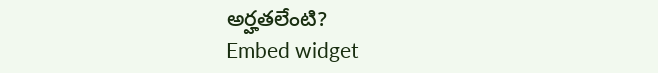అర్హతలేంటి?
Embed widget